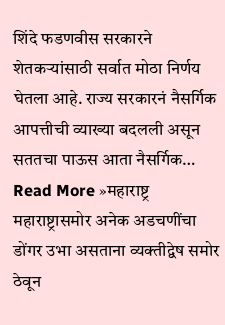शिंदे फडणवीस सरकारने शेतकऱ्यांसाठी सर्वात मोठा निर्णय घेतला आहे. राज्य सरकारनं नैसर्गिक आपत्तीची व्याख्या बदलली असून सततचा पाऊस आता नैसर्गिक…
Read More »महाराष्ट्र
महाराष्ट्रासमोर अनेक अडचणींचा डोंगर उभा असताना व्यक्तीद्वेष समोर ठेवून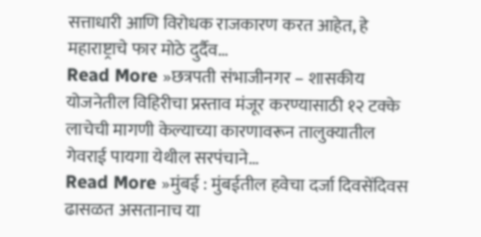सत्ताधारी आणि विरोधक राजकारण करत आहेत, हे महाराष्ट्राचे फार मोठे दुर्दैव…
Read More »छत्रपती संभाजीनगर – शासकीय योजनेतील विहिरीचा प्रस्ताव मंजूर करण्यासाठी १२ टक्के लाचेची मागणी केल्याच्या कारणावरून तालुक्यातील गेवराई पायगा येथील सरपंचाने…
Read More »मुंबई : मुंबईतील हवेचा दर्जा दिवसेंदिवस ढासळत असतानाच या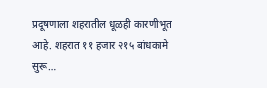प्रदूषणाला शहरातील धूळही कारणीभूत आहे. शहरात ११ हजार २१५ बांधकामे सुरू…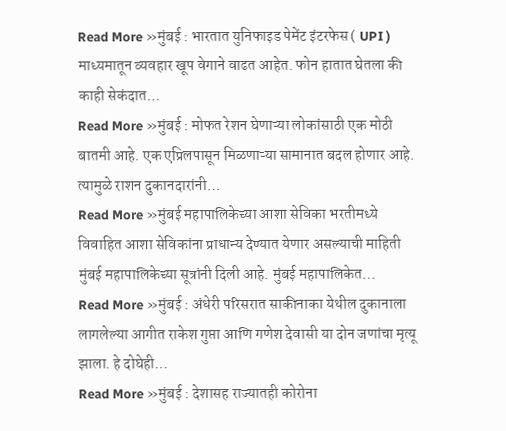Read More »मुंबई : भारतात युनिफाइड पेमेंट इंटरफेस ( UPI ) माध्यमातून व्यवहार खूप वेगाने वाढत आहेत. फोन हातात घेतला की काही सेकंदात…
Read More »मुंबई : मोफत रेशन घेणाऱ्या लोकांसाठी एक मोठी बातमी आहे. एक एप्रिलपासून मिळणाऱ्या सामानात बदल होणार आहे. त्यामुळे राशन दुकानदारांनी…
Read More »मुंबई महापालिकेच्या आशा सेविका भरतीमध्ये विवाहित आशा सेविकांना प्राधान्य देण्यात येणार असल्याची माहिती मुंबई महापालिकेच्या सूत्रांनी दिली आहे. मुंबई महापालिकेत…
Read More »मुंबई : अंधेरी परिसरात साकीनाका येथील दुकानाला लागलेल्या आगीत राकेश गुप्ता आणि गणेश देवासी या दोन जणांचा मृत्यू झाला. हे दोघेही…
Read More »मुंबई : देशासह राज्यातही कोरोना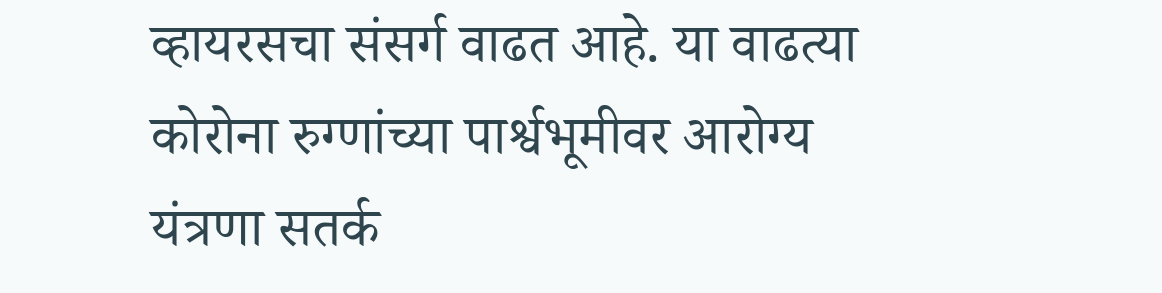व्हायरसचा संसर्ग वाढत आहे. या वाढत्या कोरोना रुग्णांच्या पार्श्वभूमीवर आरोग्य यंत्रणा सतर्क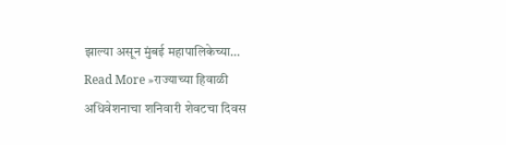झाल्या असून मुंबई महापालिकेच्या…
Read More »राज्याच्या हिवाळी अधिवेशनाचा शनिवारी शेवटचा दिवस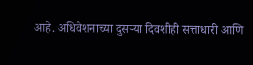आहे. अधिवेशनाच्या दुसऱ्या दिवशीही सत्ताधारी आणि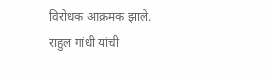विरोधक आक्रमक झाले. राहुल गांधी यांची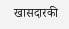खासदारकी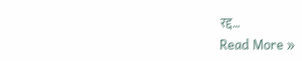रद्द…
Read More »